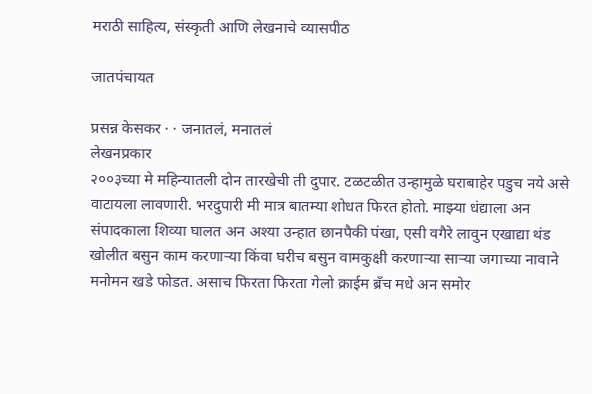मराठी साहित्य, संस्कृती आणि लेखनाचे व्यासपीठ

जातपंचायत

प्रसन्न केसकर · · जनातलं, मनातलं
लेखनप्रकार
२००३च्या मे महिन्यातली दोन तारखेची ती दुपार. टळटळीत उन्हामुळे घराबाहेर पडुच नये असे वाटायला लावणारी. भरदुपारी मी मात्र बातम्या शोधत फिरत होतो. माझ्या धंद्याला अन संपादकाला शिव्या घालत अन अश्या उन्हात छानपैकी पंखा, एसी वगैरे लावुन एखाद्या थंड खोलीत बसुन काम करणार्‍या किंवा घरीच बसुन वामकुक्षी करणार्‍या सार्‍या जगाच्या नावाने मनोमन खडे फोडत. असाच फिरता फिरता गेलो क्राईम ब्रँच मधे अन समोर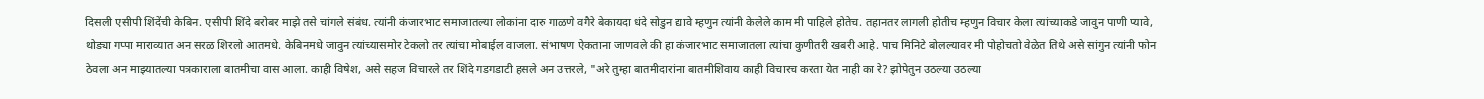दिसली एसीपी शिंदेंची केबिन. एसीपी शिंदे बरोबर माझे तसे चांगले संबंध. त्यांनी कंजारभाट समाजातल्या लोकांना दारु गाळणे वगैरे बेकायदा धंदे सोडुन द्यावे म्हणुन त्यांनी केलेले काम मी पाहिले होतेच. तहानतर लागली होतीच म्हणुन विचार केला त्यांच्याकडे जावुन पाणी प्यावे, थोड्या गप्पा माराव्यात अन सरळ शिरलो आतमधे. केबिनमधे जावुन त्यांच्यासमोर टेकलो तर त्यांचा मोबाईल वाजला. संभाषण ऐकताना जाणवले की हा कंजारभाट समाजातला त्यांचा कुणीतरी खबरी आहे. पाच मिनिटे बोलल्यावर मी पोहोचतो वेळेत तिथे असे सांगुन त्यांनी फोन ठेवला अन माझ्यातल्या पत्रकाराला बातमीचा वास आला. काही विषेश, असे सहज विचारले तर शिंदे गडगडाटी हसले अन उत्तरले, "अरे तुम्हा बातमीदारांना बातमीशिवाय काही विचारच करता येत नाही का रे? झोपेतुन उठल्या उठल्या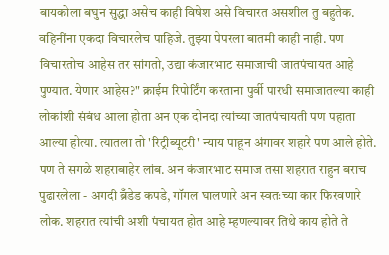बायकोला बघुन सुद्धा असेच काही विषेश असे विचारत असशील तु बहुतेक. वहिनींना एकदा विचारलेच पाहिजे. तुझ्या पेपरला बातमी काही नाही. पण विचारतोच आहेस तर सांगतो, उद्या कंजारभाट समाजाची जातपंचायत आहे पुण्यात. येणार आहेस?" क्राईम रिपोर्टिंग करताना पुर्वी पारधी समाजातल्या काही लोकांशी संबंध आला होता अन एक दोनदा त्यांच्या जातपंचायती पण पहाता आल्या होत्या. त्यातला तो 'रिट्रीब्यूटरी' न्याय पाहून अंगावर शहारे पण आले होते. पण ते सगळे शहराबाहेर लांब. अन कंजारभाट समाज तसा शहरात राहुन बराच पुढारलेला - अगदी ब्रँडेड कपडे, गॉगल घालणारे अन स्वतःच्या कार फिरवणारे लोक. शहरात त्यांची अशी पंचायत होत आहे म्हणल्यावर तिथे काय होते ते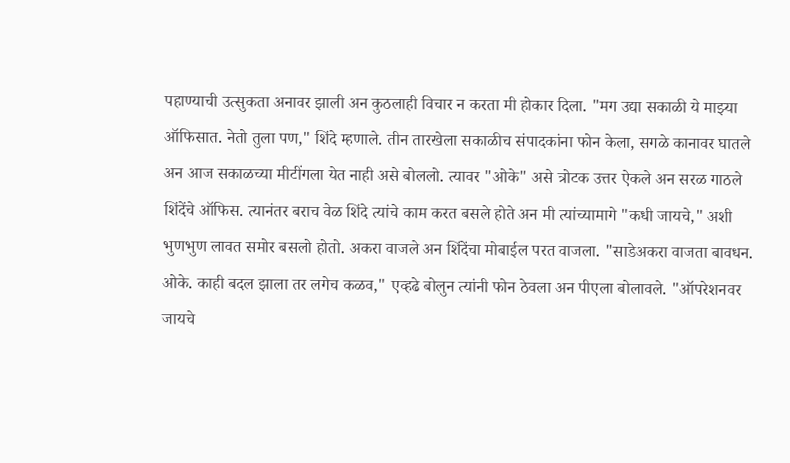पहाण्याची उत्सुकता अनावर झाली अन कुठलाही विचार न करता मी होकार दिला. "मग उद्या सकाळी ये माझ्या ऑफिसात. नेतो तुला पण," शिंदे म्हणाले. तीन तारखेला सकाळीच संपादकांना फोन केला, सगळे कानावर घातले अन आज सकाळच्या मीटींगला येत नाही असे बोललो. त्यावर "ओके" असे त्रोटक उत्तर ऐकले अन सरळ गाठले शिंदेंचे ऑफिस. त्यानंतर बराच वेळ शिंदे त्यांचे काम करत बसले होते अन मी त्यांच्यामागे "कधी जायचे," अशी भुणभुण लावत समोर बसलो होतो. अकरा वाजले अन शिंदेंचा मोबाईल परत वाजला. "साडेअकरा वाजता बावधन. ओके. काही बदल झाला तर लगेच कळव," एव्हढे बोलुन त्यांनी फोन ठेवला अन पीएला बोलावले. "ऑपरेशनवर जायचे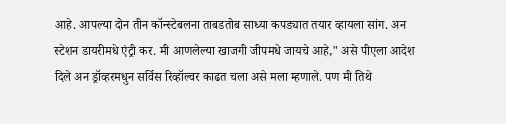आहे. आपल्या दोन तीन कॉन्स्टेबलना ताबडतोब साध्या कपड्यात तयार व्हायला सांग. अन स्टेशन डायरीमधे एंट्री कर. मी आणलेल्या खाजगी जीपमधे जायचे आहे," असे पीएला आदेश दिले अन ड्रॉव्हरमधुन सर्विस रिव्हॉल्वर काढत चला असे मला म्हणाले. पण मी तिथे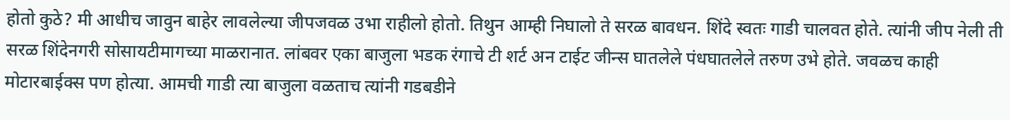होतो कुठे? मी आधीच जावुन बाहेर लावलेल्या जीपजवळ उभा राहीलो होतो. तिथुन आम्ही निघालो ते सरळ बावधन. शिंदे स्वतः गाडी चालवत होते. त्यांनी जीप नेली ती सरळ शिंदेनगरी सोसायटीमागच्या माळरानात. लांबवर एका बाजुला भडक रंगाचे टी शर्ट अन टाईट जीन्स घातलेले पंधघातलेले तरुण उभे होते. जवळच काही मोटारबाईक्स पण होत्या. आमची गाडी त्या बाजुला वळताच त्यांनी गडबडीने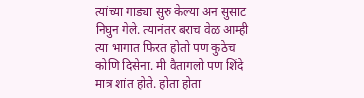त्यांच्या गाड्या सुरु केल्या अन सुसाट निघुन गेले. त्यानंतर बराच वेळ आम्ही त्या भागात फिरत होतो पण कुठेच कोणि दिसेना. मी वैतागलो पण शिंदे मात्र शांत होते. होता होता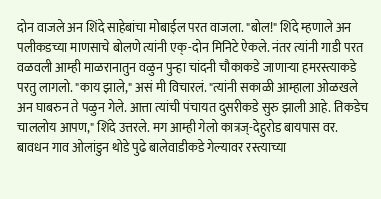दोन वाजले अन शिंदे साहेबांचा मोबाईल परत वाजला. "बोल!" शिंदे म्हणाले अन पलीकडच्या माणसाचे बोलणे त्यांनी एक्-दोन मिनिटे ऐकले. नंतर त्यांनी गाडी परत वळवली आम्ही माळरानातुन वळुन पुन्हा चांदनी चौकाकडे जाणार्‍या हमरस्त्याकडे परतु लागलो. "काय झाले," असं मी विचारलं. "त्यांनी सकाळी आम्हाला ओळखले अन घाबरुन ते पळुन गेले. आत्ता त्यांची पंचायत दुसरीकडे सुरु झाली आहे. तिकडेच चाललोय आपण," शिंदे उत्तरले. मग आम्ही गेलो कात्रज्-देहुरोड बायपास वर. बावधन गाव ओलांडुन थोडे पुढे बालेवाडीकडे गेल्यावर रस्त्याच्या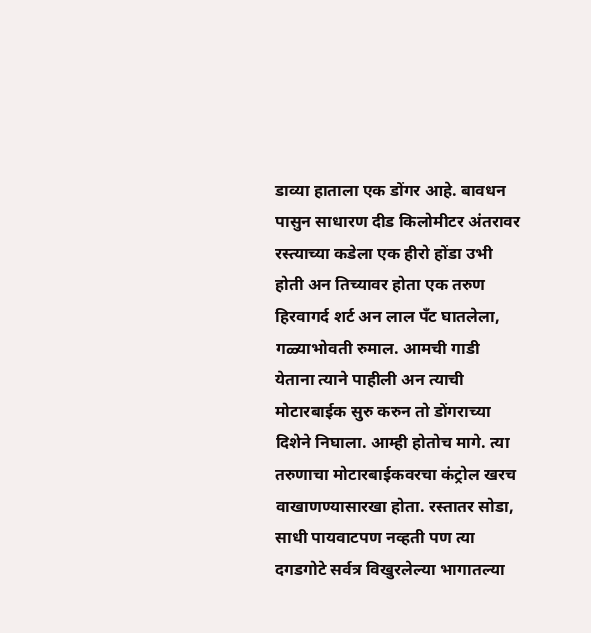डाव्या हाताला एक डोंगर आहे. बावधन पासुन साधारण दीड किलोमीटर अंतरावर रस्त्याच्या कडेला एक हीरो होंडा उभी होती अन तिच्यावर होता एक तरुण हिरवागर्द शर्ट अन लाल पँट घातलेला, गळ्याभोवती रुमाल. आमची गाडी येताना त्याने पाहीली अन त्याची मोटारबाईक सुरु करुन तो डोंगराच्या दिशेने निघाला. आम्ही होतोच मागे. त्या तरुणाचा मोटारबाईकवरचा कंट्रोल खरच वाखाणण्यासारखा होता. रस्तातर सोडा, साधी पायवाटपण नव्हती पण त्या दगडगोटे सर्वत्र विखुरलेल्या भागातल्या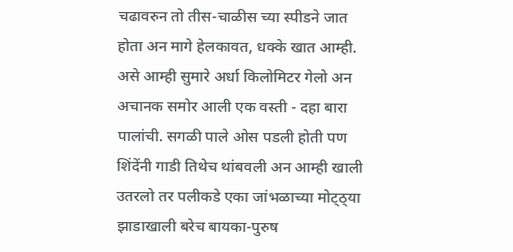चढावरुन तो तीस-चाळीस च्या स्पीडने जात होता अन मागे हेलकावत, धक्के खात आम्ही. असे आम्ही सुमारे अर्धा किलोमिटर गेलो अन अचानक समोर आली एक वस्ती - दहा बारा पालांची. सगळी पाले ओस पडली होती पण शिंदेंनी गाडी तिथेच थांबवली अन आम्ही खाली उतरलो तर पलीकडे एका जांभळाच्या मोट्ठ्या झाडाखाली बरेच बायका-पुरुष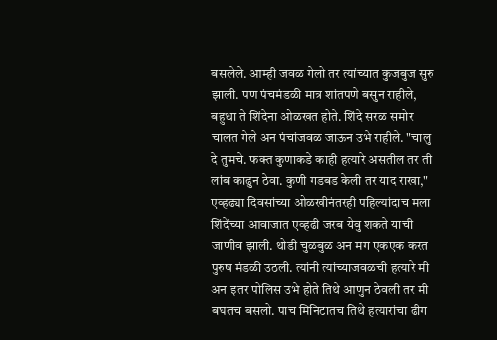बसलेले. आम्ही जवळ गेलो तर त्यांच्यात कुजबुज सुरु झाली. पण पंचमंडळी मात्र शांतपणे बसुन राहीले, बहुधा ते शिंदेना ओळखत होते. शिंदे सरळ समोर चालत गेले अन पंचांजवळ जाऊन उभे राहीले. "चालु दे तुमचे. फक्त कुणाकडे काही हत्यारे असतील तर ती लांब काढुन ठेवा. कुणी गडबड केली तर याद राखा," एव्हढ्या दिवसांच्या ओळखीनंतरही पहिल्यांदाच मला शिंदेंच्या आवाजात एव्हढी जरब येवु शकते याची जाणीव झाली. थोडी चुळबुळ अन मग एकएक करत पुरुष मंडळी उठली. त्यांनी त्यांच्याजवळची हत्यारे मी अन इतर पोलिस उभे होते तिथे आणुन ठेवली तर मी बघतच बसलो. पाच मिनिटातच तिथे हत्यारांचा ढीग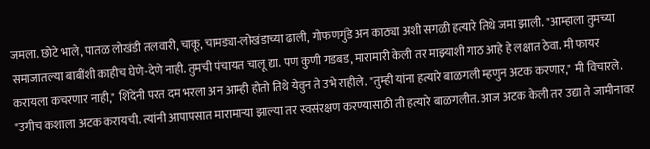जमला. छोटे भाले, पातळ लोखंडी तलवारी, चाकू, चामड्या-लोखंडाच्या ढाली, गोफणगुंडे अन काठ्या अशी सगळी हत्यारे तिथे जमा झाली. "आम्हाला तुमच्या समाजातल्या बाबींशी काहीच घेणे-देणे नाही. तुमची पंचायत चालू द्या. पण कुणी गडबड, मारामारी केली तर माझ्याशी गाठ आहे हे लक्षात ठेवा. मी फायर करायला कचरणार नाही," शिंदेंनी परत दम भरला अन आम्ही होतो तिथे येवुन ते उभे राहीले. "तुम्ही यांना हत्यारे बाळगली म्हणुन अटक करणार," मी विचारले. "उगीच कशाला अटक करायची. त्यांनी आपापसात मारामार्‍या झाल्या तर स्वसंरक्षण करण्यासाठी ती हत्यारे बाळगलीत. आज अटक केली तर उद्या ते जामीनावर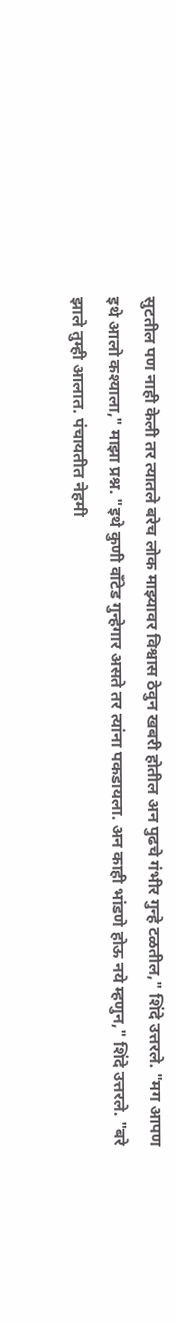सुटतील पण नाही केली तर त्यातले बरेच लोक माझ्यावर विश्वास ठेवुन खबरी होतील अन पुढचे गंभीर गुन्हे टळतील," शिंदे उत्तरले. "मग आपण इथे आलो कश्याला," माझा प्रश्न. "इथे कुणी वाँटेड गुन्हेगार असते तर त्यांना पकडायला. अन काही भांडणे होऊ नये म्हणुन," शिंदे उत्तरले. "बरे झाले तुम्ही आलात. पंचायतीत नेहमी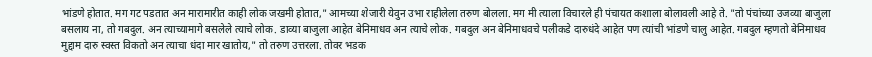भांडणे होतात. मग गट पडतात अन मारामारीत काही लोक जखमी होतात," आमच्या शेजारी येवुन उभा राहीलेला तरुण बोलला. मग मी त्याला विचारले ही पंचायत कशाला बोलावली आहे ते. "तो पंचांच्या उजव्या बाजुला बसलाय ना, तो गबदुल. अन त्याच्यामागे बसलेले त्याचे लोक. डाव्या बाजुला आहेत बेनिमाधव अन त्याचे लोक. गबदुल अन बेनिमाधवचे पलीकडे दारुधंदे आहेत पण त्यांची भांडणे चालु आहेत. गबदुल म्हणतो बेनिमाधव मुद्दाम दारु स्वस्त विकतो अन त्याचा धंदा मार खातोय," तो तरुण उत्तरला. तोवर भडक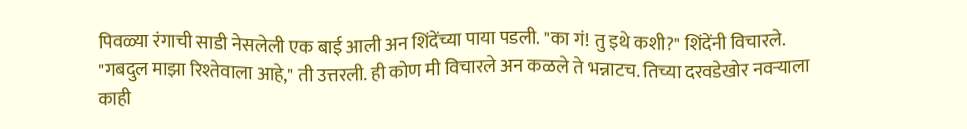पिवळ्या रंगाची साडी नेसलेली एक बाई आली अन शिंदेंच्या पाया पडली. "का गं! तु इथे कशी?" शिंदेंनी विचारले. "गबदुल माझा रिश्तेवाला आहे," ती उत्तरली. ही कोण मी विचारले अन कळले ते भन्नाटच. तिच्या दरवडेखोर नवर्‍याला काही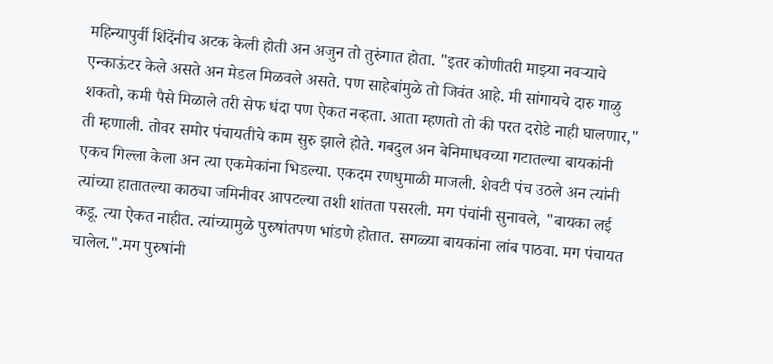महिन्यापुर्वी शिंदेंनीच अटक केली होती अन अजुन तो तुरुंगात होता. "इतर कोणीतरी माझ्या नवर्‍याचे एन्काऊंटर केले असते अन मेडल मिळवले असते. पण साहेबांमुळे तो जिवंत आहे. मी सांगायचे दारु गाळु शकतो, कमी पैसे मिळाले तरी सेफ धंदा पण ऐकत नव्हता. आता म्हणतो तो की परत दरोडे नाही घालणार," ती म्हणाली. तोवर समोर पंचायतीचे काम सुरु झाले होते. गबदुल अन बेनिमाधवच्या गटातल्या बायकांनी एकच गिल्ला केला अन त्या एकमेकांना भिडल्या. एकदम रणधुमाळी माजली. शेवटी पंच उठले अन त्यांनी त्यांच्या हातातल्या काठ्या जमिनीवर आपटल्या तशी शांतता पसरली. मग पंचांनी सुनावले, "बायका लई कडू. त्या ऐकत नाहीत. त्यांच्यामुळे पुरुषांतपण भांडणे होतात. सगळ्या बायकांना लांब पाठवा. मग पंचायत चालेल.".मग पुरुषांनी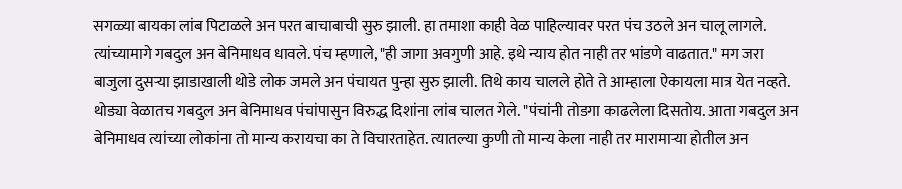सगळ्या बायका लांब पिटाळले अन परत बाचाबाची सुरु झाली. हा तमाशा काही वेळ पाहिल्यावर परत पंच उठले अन चालू लागले. त्यांच्यामागे गबदुल अन बेनिमाधव धावले. पंच म्हणाले, "ही जागा अवगुणी आहे. इथे न्याय होत नाही तर भांडणे वाढतात." मग जरा बाजुला दुसर्‍या झाडाखाली थोडे लोक जमले अन पंचायत पुन्हा सुरु झाली. तिथे काय चालले होते ते आम्हाला ऐकायला मात्र येत नव्हते. थोड्या वेळातच गबदुल अन बेनिमाधव पंचांपासुन विरुद्ध दिशांना लांब चालत गेले. "पंचांनी तोडगा काढलेला दिसतोय. आता गबदुल अन बेनिमाधव त्यांच्या लोकांना तो मान्य करायचा का ते विचारताहेत. त्यातल्या कुणी तो मान्य केला नाही तर मारामार्‍या होतील अन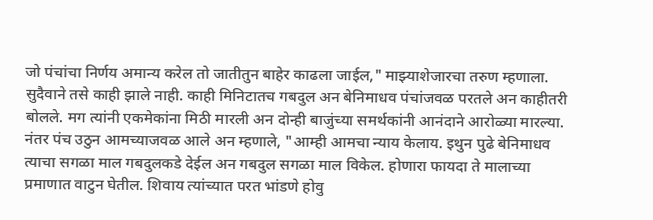जो पंचांचा निर्णय अमान्य करेल तो जातीतुन बाहेर काढला जाईल," माझ्याशेजारचा तरुण म्हणाला. सुदैवाने तसे काही झाले नाही. काही मिनिटातच गबदुल अन बेनिमाधव पंचांजवळ परतले अन काहीतरी बोलले. मग त्यांनी एकमेकांना मिठी मारली अन दोन्ही बाजुंच्या समर्थकांनी आनंदाने आरोळ्या मारल्या. नंतर पंच उठुन आमच्याजवळ आले अन म्हणाले, "आम्ही आमचा न्याय केलाय. इथुन पुढे बेनिमाधव त्याचा सगळा माल गबदुलकडे देईल अन गबदुल सगळा माल विकेल. होणारा फायदा ते मालाच्या प्रमाणात वाटुन घेतील. शिवाय त्यांच्यात परत भांडणे होवु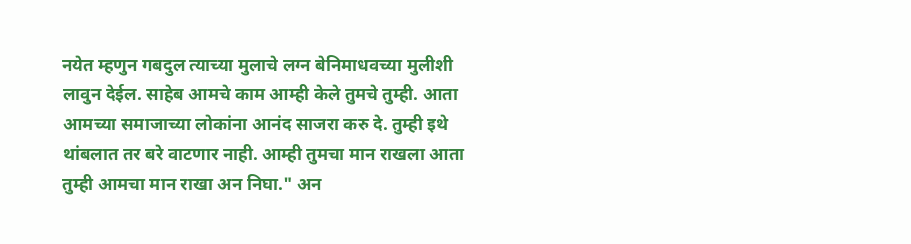नयेत म्हणुन गबदुल त्याच्या मुलाचे लग्न बेनिमाधवच्या मुलीशी लावुन देईल. साहेब आमचे काम आम्ही केले तुमचे तुम्ही. आता आमच्या समाजाच्या लोकांना आनंद साजरा करु दे. तुम्ही इथे थांबलात तर बरे वाटणार नाही. आम्ही तुमचा मान राखला आता तुम्ही आमचा मान राखा अन निघा." अन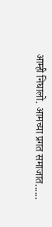आम्ही निघालो. आमच्या प्रगत समाजात......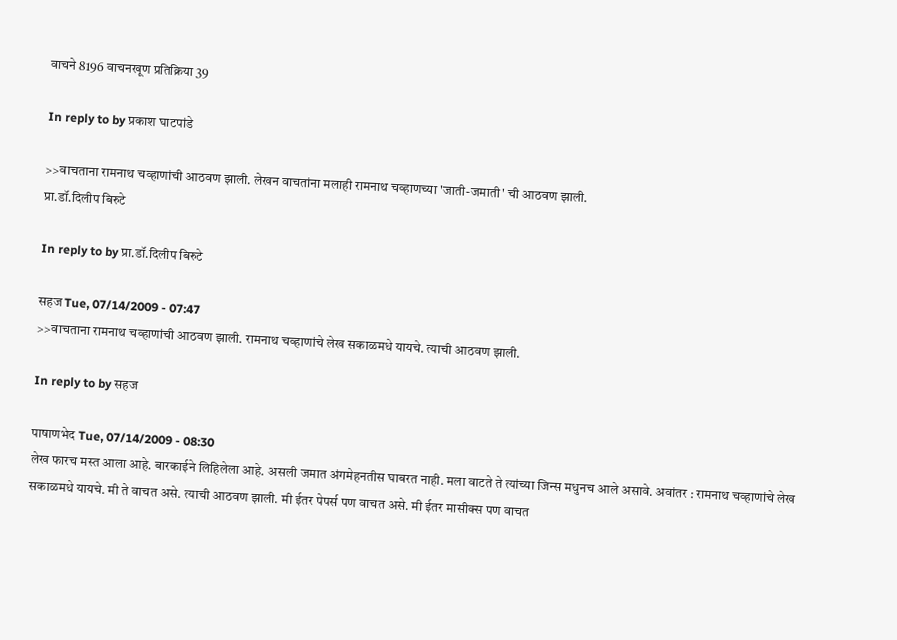वाचने 8196 वाचनखूण प्रतिक्रिया 39

In reply to by प्रकाश घाटपांडे

>>वाचताना रामनाथ चव्हाणांची आठवण झाली. लेखन वाचतांना मलाही रामनाथ चव्हाणच्या 'जाती-जमाती' ची आठवण झाली.
प्रा.डॉ.दिलीप बिरुटे

In reply to by प्रा.डॉ.दिलीप बिरुटे

सहज Tue, 07/14/2009 - 07:47
>>वाचताना रामनाथ चव्हाणांची आठवण झाली. रामनाथ चव्हाणांचे लेख सकाळमधे यायचे. त्याची आठवण झाली.

In reply to by सहज

पाषाणभेद Tue, 07/14/2009 - 08:30
लेख फारच मस्त आला आहे. बारकाईने लिहिलेला आहे. असली जमात अंगमेहनतीस घाबरत नाही. मला वाटते ते त्यांच्या जिन्स मधुनच आले असावे. अवांतर : रामनाथ चव्हाणांचे लेख सकाळमधे यायचे. मी ते वाचत असे. त्याची आठवण झाली. मी ईतर पेपर्स पण वाचत असे. मी ईतर मासीक्स पण वाचत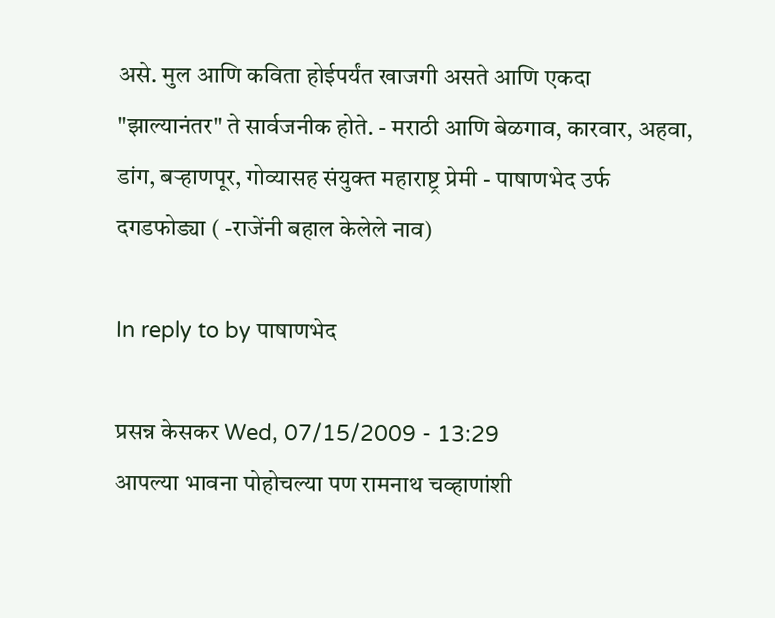असे. मुल आणि कविता होईपर्यंत खाजगी असते आणि एकदा "झाल्यानंतर" ते सार्वजनीक होते. - मराठी आणि बेळगाव, कारवार, अहवा, डांग, बर्‍हाणपूर, गोव्यासह संयुक्त महाराष्ट्र प्रेमी - पाषाणभेद उर्फ दगडफोड्या ( -राजेंनी बहाल केलेले नाव)

In reply to by पाषाणभेद

प्रसन्न केसकर Wed, 07/15/2009 - 13:29
आपल्या भावना पोहोचल्या पण रामनाथ चव्हाणांशी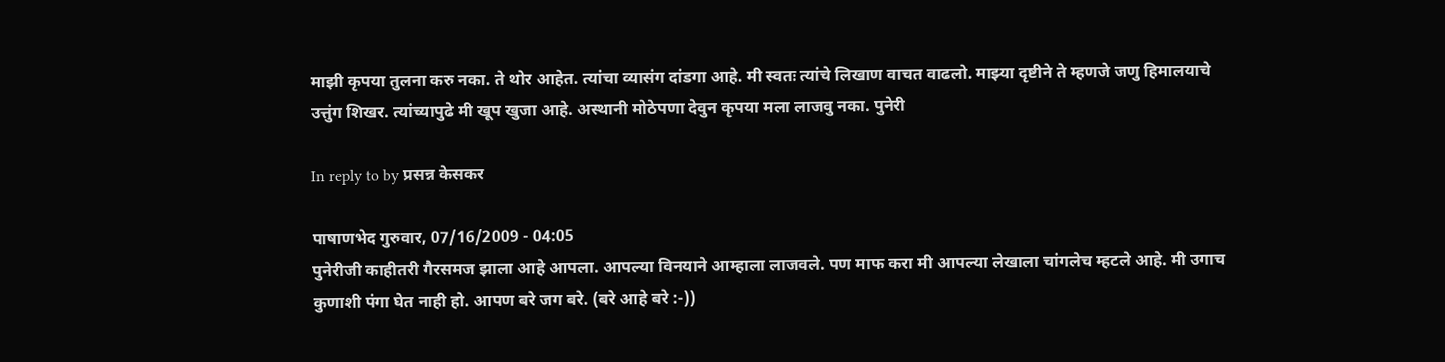माझी कृपया तुलना करु नका. ते थोर आहेत. त्यांचा व्यासंग दांडगा आहे. मी स्वतः त्यांचे लिखाण वाचत वाढलो. माझ्या दृष्टीने ते म्हणजे जणु हिमालयाचे उत्तुंग शिखर. त्यांच्यापुढे मी खूप खुजा आहे. अस्थानी मोठेपणा देवुन कृपया मला लाजवु नका. पुनेरी

In reply to by प्रसन्न केसकर

पाषाणभेद गुरुवार, 07/16/2009 - 04:05
पुनेरीजी काहीतरी गैरसमज झाला आहे आपला. आपल्या विनयाने आम्हाला लाजवले. पण माफ करा मी आपल्या लेखाला चांगलेच म्हटले आहे. मी उगाच कुणाशी पंगा घेत नाही हो. आपण बरे जग बरे. (बरे आहे बरे :-))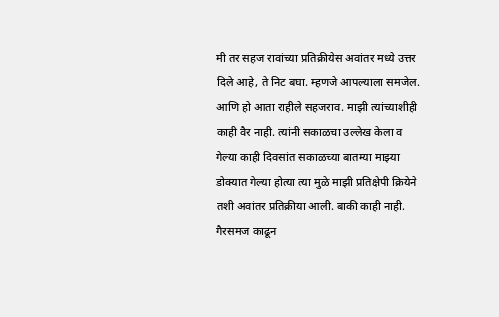मी तर सहज रावांच्या प्रतिक्रीयेस अवांतर मध्ये उत्तर दिले आहे, ते निट बघा. म्हणजे आपल्याला समजेल. आणि हो आता राहीले सहजराव. माझी त्यांच्याशीही काही वैर नाही. त्यांनी सकाळचा उल्लेख केला व गेल्या काही दिवसांत सकाळच्या बातम्या माझ्या डोक्यात गेल्या होत्या त्या मुळे माझी प्रतिक्षेपी क्रियेने तशी अवांतर प्रतिक्रीया आली. बाकी काही नाही. गैरसमज काढून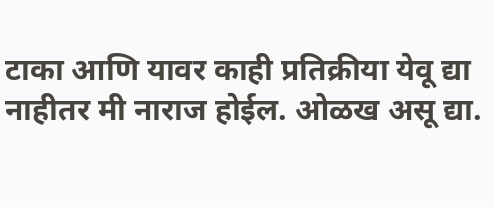टाका आणि यावर काही प्रतिक्रीया येवू द्या नाहीतर मी नाराज होईल. ओळख असू द्या.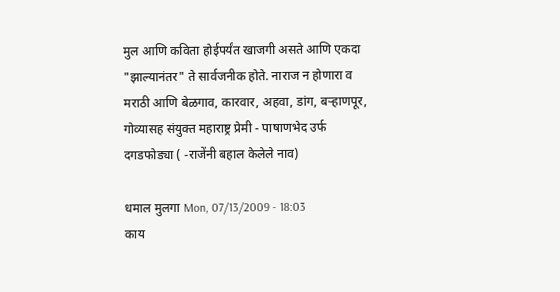मुल आणि कविता होईपर्यंत खाजगी असते आणि एकदा "झाल्यानंतर" ते सार्वजनीक होते. नाराज न होणारा व मराठी आणि बेळगाव, कारवार, अहवा, डांग, बर्‍हाणपूर, गोव्यासह संयुक्त महाराष्ट्र प्रेमी - पाषाणभेद उर्फ दगडफोड्या ( -राजेंनी बहाल केलेले नाव)

धमाल मुलगा Mon, 07/13/2009 - 18:03
काय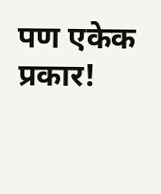पण एकेक प्रकार!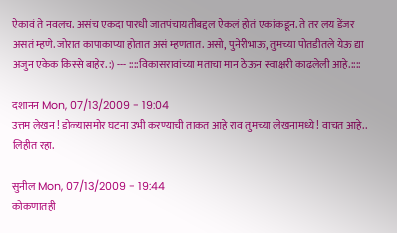ऐकावं ते नवलच. असंच एकदा पारधी जातपंचायतीबद्दल ऐकलं होतं एकांकडून. ते तर लय डेंजर असतं म्हणे. जोरात कापाकाप्या होतात असं म्हणतात. असो, पुनेरीभाऊ, तुमच्या पोतडीतले येऊ द्या अजुन एकेक किस्से बाहेर. :) --- ::::विकासरावांच्या मताचा मान ठेऊन स्वाक्षरी काढलेली आहे.::::

दशानन Mon, 07/13/2009 - 19:04
उत्तम लेखन ! डोळ्यासमोर घटना उभी करण्याची ताकत आहे राव तुमच्या लेखनामध्ये ! वाचत आहे.. लिहीत रहा.

सुनील Mon, 07/13/2009 - 19:44
कोकणातही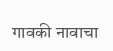गावकी नावाचा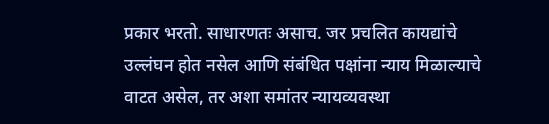प्रकार भरतो. साधारणतः असाच. जर प्रचलित कायद्यांचे उल्लंघन होत नसेल आणि संबंधित पक्षांना न्याय मिळाल्याचे वाटत असेल, तर अशा समांतर न्यायव्यवस्था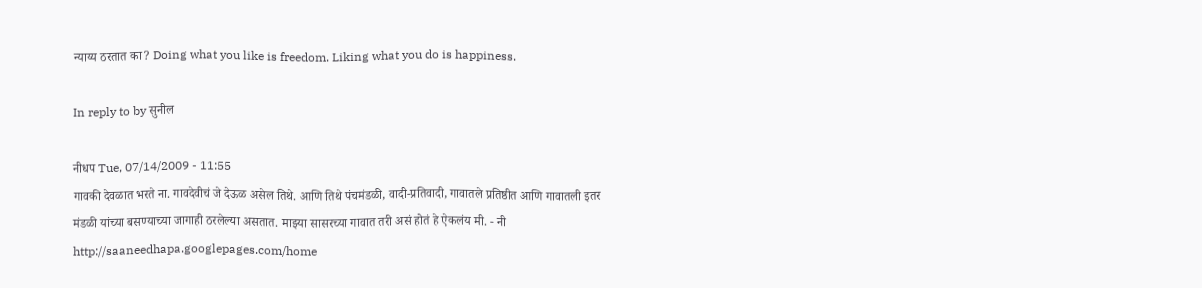न्याय्य ठरतात का? Doing what you like is freedom. Liking what you do is happiness.

In reply to by सुनील

नीधप Tue, 07/14/2009 - 11:55
गावकी देवळात भरते ना. गावदेवीचं जे देऊळ असेल तिथे. आणि तिथे पंचमंडळी, वादी-प्रतिवादी, गावातले प्रतिष्ठीत आणि गावातली इतर मंडळी यांच्या बसण्याच्या जागाही ठरलेल्या असतात. माझ्या सासरच्या गावात तरी असं होतं हे ऐकलंय मी. - नी http://saaneedhapa.googlepages.com/home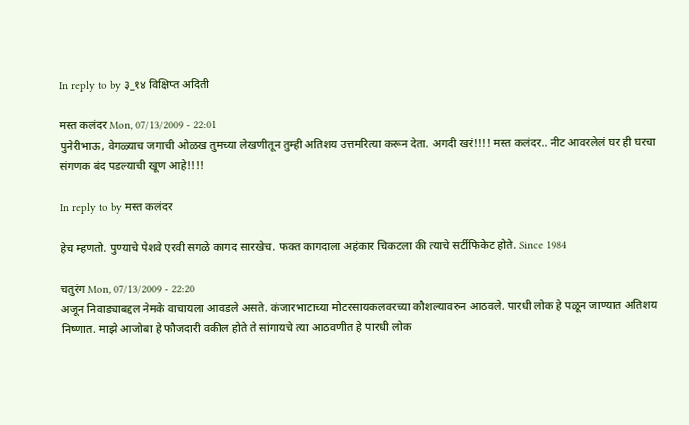In reply to by ३_१४ विक्षिप्त अदिती

मस्त कलंदर Mon, 07/13/2009 - 22:01
पुनेरीभाऊ, वेगळ्याच जगाची ओळख तुमच्या लेखणीतून तुम्ही अतिशय उत्तमरित्या करून देता. अगदी खरं!!!! मस्त कलंदर.. नीट आवरलेलं घर ही घरचा संगणक बंद पडल्याची खूण आहे!!!!

In reply to by मस्त कलंदर

हेच म्हणतो. पुण्याचे पेशवे एरवी सगळे कागद सारखेच. फक्त कागदाला अहंकार चिकटला की त्याचे सर्टीफिकेट होते. Since 1984

चतुरंग Mon, 07/13/2009 - 22:20
अजून निवाड्याबद्दल नेमके वाचायला आवडले असते. कंजारभाटाच्या मोटरसायकलवरच्या कौशल्यावरुन आठवले. पारधी लोक हे पळून जाण्यात अतिशय निष्णात. माझे आजोबा हे फौजदारी वकील होते ते सांगायचे त्या आठवणीत हे पारधी लोक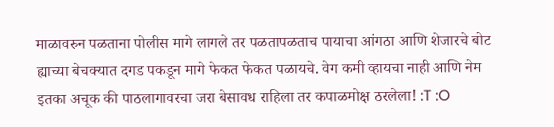माळावरुन पळताना पोलीस मागे लागले तर पळतापळताच पायाचा आंगठा आणि शेजारचे बोट ह्याच्या बेचक्यात दगड पकडून मागे फेकत फेकत पळायचे. वेग कमी व्हायचा नाही आणि नेम इतका अचूक की पाठलागावरचा जरा बेसावध राहिला तर कपाळमोक्ष ठरलेला! :T :O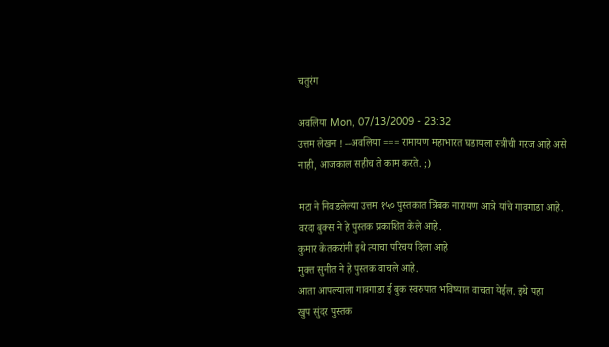चतुरंग

अवलिया Mon, 07/13/2009 - 23:32
उत्तम लेखन ! --अवलिया === रामायण महाभारत घडायला स्त्रीची गरज आहे असे नाही, आजकाल सहीच ते काम करते. ;)

मटा ने निवडलेल्या उत्तम १५० पुस्तकात त्रिंबक नारायण आत्रे यांचे गावगाडा आहे. वरदा बुक्स ने हे पुस्तक प्रकाशित केले आहे.
कुमार केतकरांनी इथे त्याचा परिचय दिला आहे
मुक्त सुनीत ने हे पुस्तक वाचले आहे.
आता आपल्याला गावगाडा ई बुक स्वरुपात भविष्यात वाचता येईल. इथे पहा
खुप सुंदर पुस्तक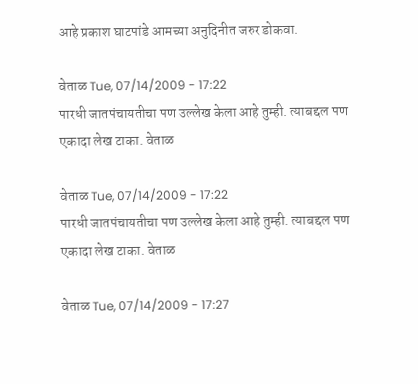आहे प्रकाश घाटपांडे आमच्या अनुदिनीत जरुर डोकवा.

वेताळ Tue, 07/14/2009 - 17:22
पारधी जातपंचायतीचा पण उल्लेख केला आहे तुम्ही. त्याबद्दल पण एकादा लेख टाका. वेताळ

वेताळ Tue, 07/14/2009 - 17:22
पारधी जातपंचायतीचा पण उल्लेख केला आहे तुम्ही. त्याबद्दल पण एकादा लेख टाका. वेताळ

वेताळ Tue, 07/14/2009 - 17:27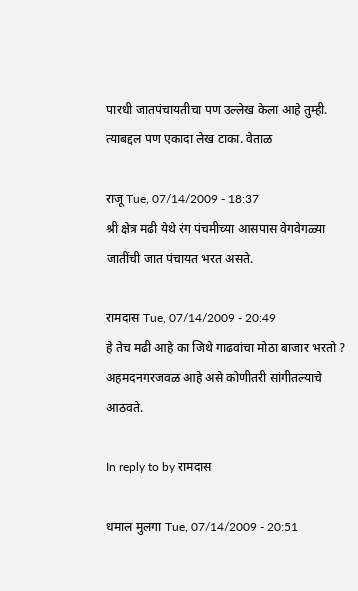पारधी जातपंचायतीचा पण उल्लेख केला आहे तुम्ही. त्याबद्दल पण एकादा लेख टाका. वेताळ

राजू Tue, 07/14/2009 - 18:37
श्री क्षेत्र मढी येथे रंग पंचमीच्या आसपास वेगवेगळ्या जातींची जात पंचायत भरत असते.

रामदास Tue, 07/14/2009 - 20:49
हे तेच मढी आहे का जिथे गाढवांचा मोठा बाजार भरतो ? अहमदनगरजवळ आहे असे कोणीतरी सांगीतल्याचे आठवते.

In reply to by रामदास

धमाल मुलगा Tue, 07/14/2009 - 20:51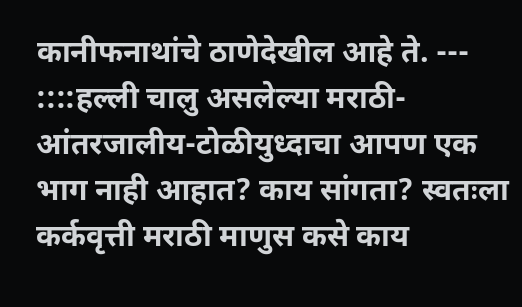कानीफनाथांचे ठाणेदेखील आहे ते. --- ::::हल्ली चालु असलेल्या मराठी-आंतरजालीय-टोळीयुध्दाचा आपण एक भाग नाही आहात? काय सांगता? स्वतःला कर्कवृत्ती मराठी माणुस कसे काय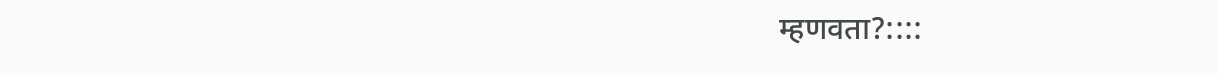म्हणवता?::::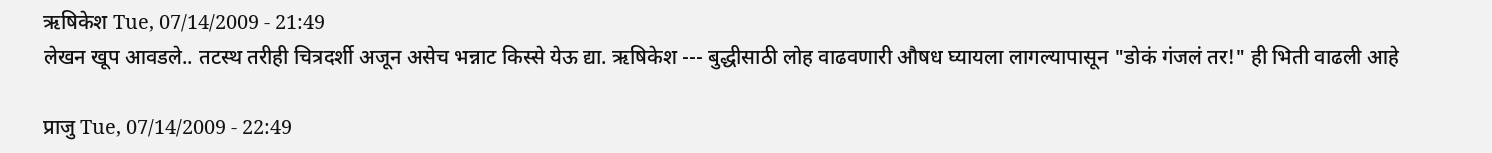ऋषिकेश Tue, 07/14/2009 - 21:49
लेखन खूप आवडले.. तटस्थ तरीही चित्रदर्शी अजून असेच भन्नाट किस्से येऊ द्या. ऋषिकेश --- बुद्धीसाठी लोह वाढवणारी औषध घ्यायला लागल्यापासून "डोकं गंजलं तर!" ही भिती वाढली आहे

प्राजु Tue, 07/14/2009 - 22:49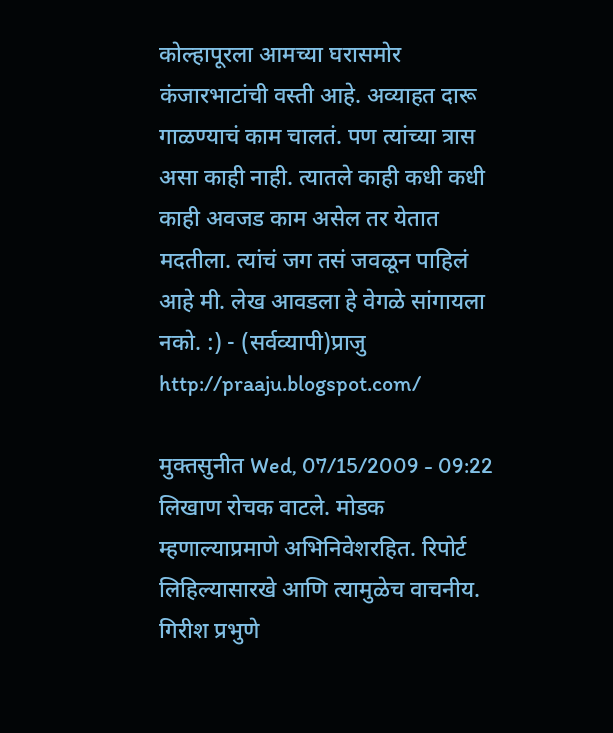कोल्हापूरला आमच्या घरासमोर कंजारभाटांची वस्ती आहे. अव्याहत दारू गाळण्याचं काम चालतं. पण त्यांच्या त्रास असा काही नाही. त्यातले काही कधी कधी काही अवजड काम असेल तर येतात मदतीला. त्यांचं जग तसं जवळून पाहिलं आहे मी. लेख आवडला हे वेगळे सांगायला नको. :) - (सर्वव्यापी)प्राजु http://praaju.blogspot.com/

मुक्तसुनीत Wed, 07/15/2009 - 09:22
लिखाण रोचक वाटले. मोडक म्हणाल्याप्रमाणे अभिनिवेशरहित. रिपोर्ट लिहिल्यासारखे आणि त्यामुळेच वाचनीय. गिरीश प्रभुणे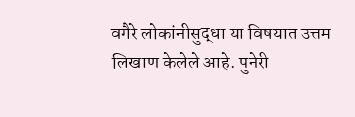वगैरे लोकांनीसुद्धा या विषयात उत्तम लिखाण केलेले आहे. पुनेरी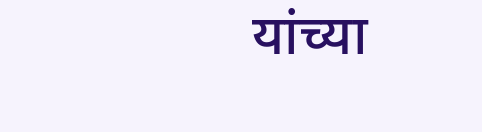यांच्या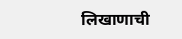लिखाणाची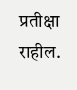प्रतीक्षा राहील.